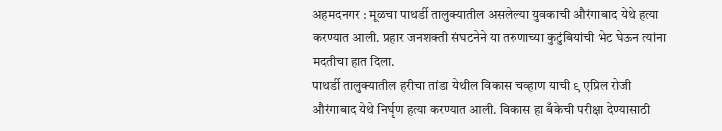अहमदनगर : मूळचा पाथर्डी तालुक्यातील असलेल्या युवकाची औरंगाबाद येथे हत्या करण्यात आली. प्रहार जनशक्ती संघटनेने या तरुणाच्या कुटुंबियांची भेट घेऊन त्यांना मदतीचा हात दिला.
पाथर्डी तालुक्यातील हरीचा तांडा येथील विकास चव्हाण याची ९ एप्रिल रोजी औरंगाबाद येथे निर्घृण हत्या करण्यात आली. विकास हा बँकेची परीक्षा देण्यासाठी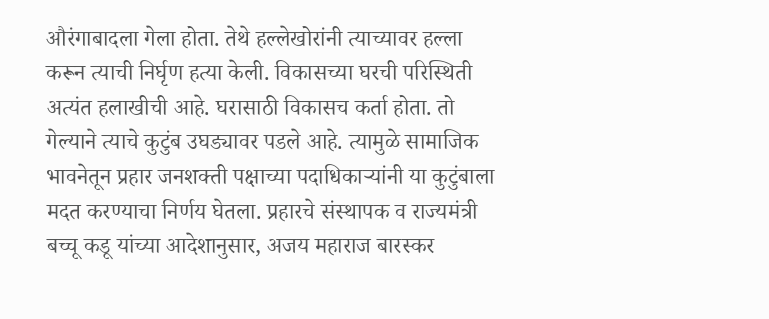औरंगाबादला गेला होता. तेथे हल्लेखोरांनी त्याच्यावर हल्ला करून त्याची निर्घृण हत्या केली. विकासच्या घरची परिस्थिती अत्यंत हलाखीची आहे. घरासाठी विकासच कर्ता होता. तो गेल्याने त्याचे कुटुंब उघड्यावर पडले आहे. त्यामुळे सामाजिक भावनेतून प्रहार जनशक्ती पक्षाच्या पदाधिकाऱ्यांनी या कुटुंबाला मदत करण्याचा निर्णय घेतला. प्रहारचे संस्थापक व राज्यमंत्री बच्चू कडू यांच्या आदेशानुसार, अजय महाराज बारस्कर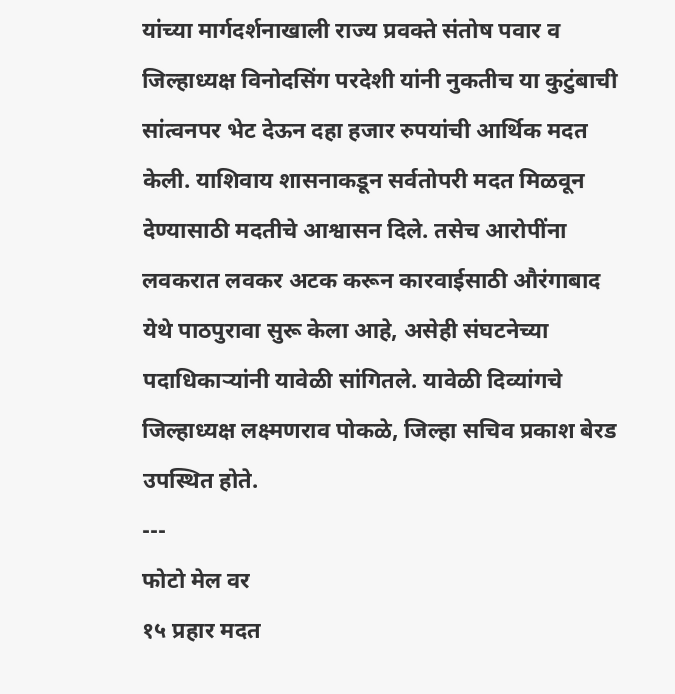यांच्या मार्गदर्शनाखाली राज्य प्रवक्ते संतोष पवार व जिल्हाध्यक्ष विनोदसिंग परदेशी यांनी नुकतीच या कुटुंबाची सांत्वनपर भेट देऊन दहा हजार रुपयांची आर्थिक मदत केली. याशिवाय शासनाकडून सर्वतोपरी मदत मिळवून देण्यासाठी मदतीचे आश्वासन दिले. तसेच आरोपींना लवकरात लवकर अटक करून कारवाईसाठी औरंगाबाद येथे पाठपुरावा सुरू केला आहे, असेही संघटनेच्या पदाधिकाऱ्यांनी यावेळी सांगितले. यावेळी दिव्यांगचे जिल्हाध्यक्ष लक्ष्मणराव पोकळे, जिल्हा सचिव प्रकाश बेरड उपस्थित होते.
---
फोटो मेल वर
१५ प्रहार मदत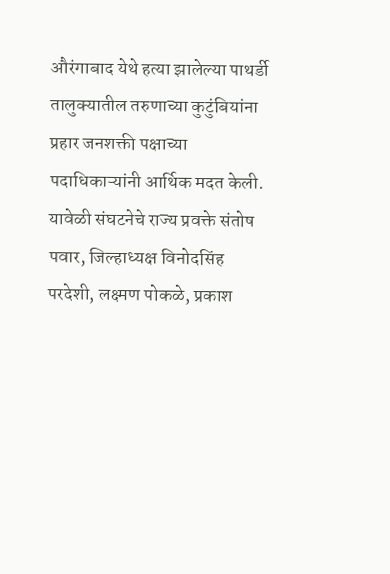औरंगाबाद येथे हत्या झालेल्या पाथर्डी तालुक्यातील तरुणाच्या कुटुंबियांना प्रहार जनशक्ती पक्षाच्या पदाधिकाऱ्यांनी आर्थिक मदत केली. यावेळी संघटनेचे राज्य प्रवक्ते संतोष पवार, जिल्हाध्यक्ष विनोदसिंह परदेशी, लक्ष्मण पोकळे, प्रकाश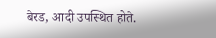बेरड, आदी उपस्थित होते.